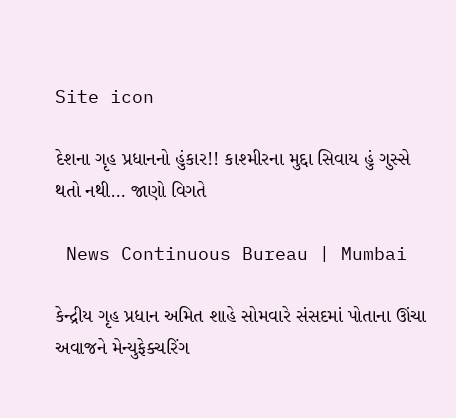Site icon

દેશના ગૃહ પ્રધાનનો હુંકાર!! કાશ્મીરના મુદ્દા સિવાય હું ગુસ્સે થતો નથી… જાણો વિગતે

 News Continuous Bureau | Mumbai

કેન્દ્રીય ગૃહ પ્રધાન અમિત શાહે સોમવારે સંસદમાં પોતાના ઊંચા અવાજને મેન્યુફેક્ચરિંગ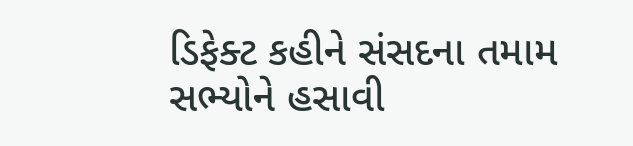ડિફેક્ટ કહીને સંસદના તમામ સભ્યોને હસાવી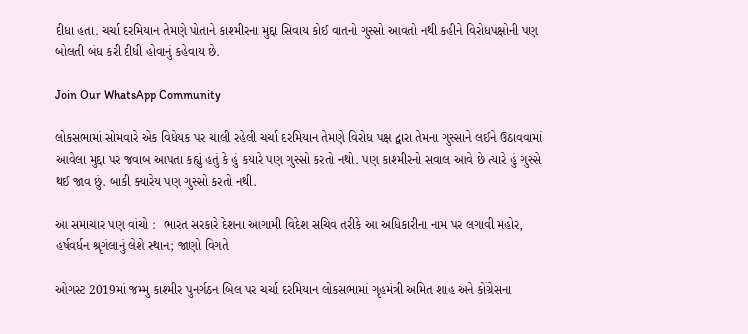દીધા હતા. ચર્ચા દરમિયાન તેમણે પોતાને કાશ્મીરના મુદ્દા સિવાય કોઈ વાતનો ગુસ્સો આવતો નથી કહીને વિરોધપક્ષોની પણ બોલતી બંધ કરી દીધી હોવાનું કહેવાય છે.

Join Our WhatsApp Community

લોકસભામાં સોમવારે એક વિધેયક પર ચાલી રહેલી ચર્ચા દરમિયાન તેમણે વિરોધ પક્ષ દ્વારા તેમના ગુસ્સાને લઈને ઉઠાવવામાં આવેલા મુદ્દા પર જવાબ આપતા કહ્યું હતું કે હું કયારે પણ ગુસ્સો કરતો નથો. પણ કાશ્મીરનો સવાલ આવે છે ત્યારે હું ગુસ્સે થઈ જાવ છું. બાકી ક્યારેય પણ ગુસ્સો કરતો નથી.

આ સમાચાર પણ વાંચો :  ભારત સરકારે દેશના આગામી વિદેશ સચિવ તરીકે આ અધિકારીના નામ પર લગાવી મહોર, હર્ષવર્ધન શ્રૃગંલાનું લેશે સ્થાન; જાણો વિગતે

ઓગસ્ટ 2019માં જમ્મુ કાશ્મીર પુનર્ગઠન બિલ પર ચર્ચા દરમિયાન લોકસભામાં ગૃહમંત્રી અમિત શાહ અને કોંગ્રેસના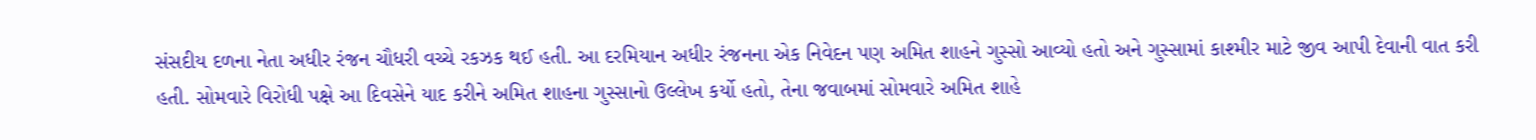સંસદીય દળના નેતા અધીર રંજન ચૌધરી વચ્ચે રકઝક થઈ હતી. આ દરમિયાન અધીર રંજનના એક નિવેદન પણ અમિત શાહને ગુસ્સો આવ્યો હતો અને ગુસ્સામાં કાશ્મીર માટે જીવ આપી દેવાની વાત કરી હતી. સોમવારે વિરોધી પક્ષે આ દિવસેને યાદ કરીને અમિત શાહના ગુસ્સાનો ઉલ્લેખ કર્યો હતો, તેના જવાબમાં સોમવારે અમિત શાહે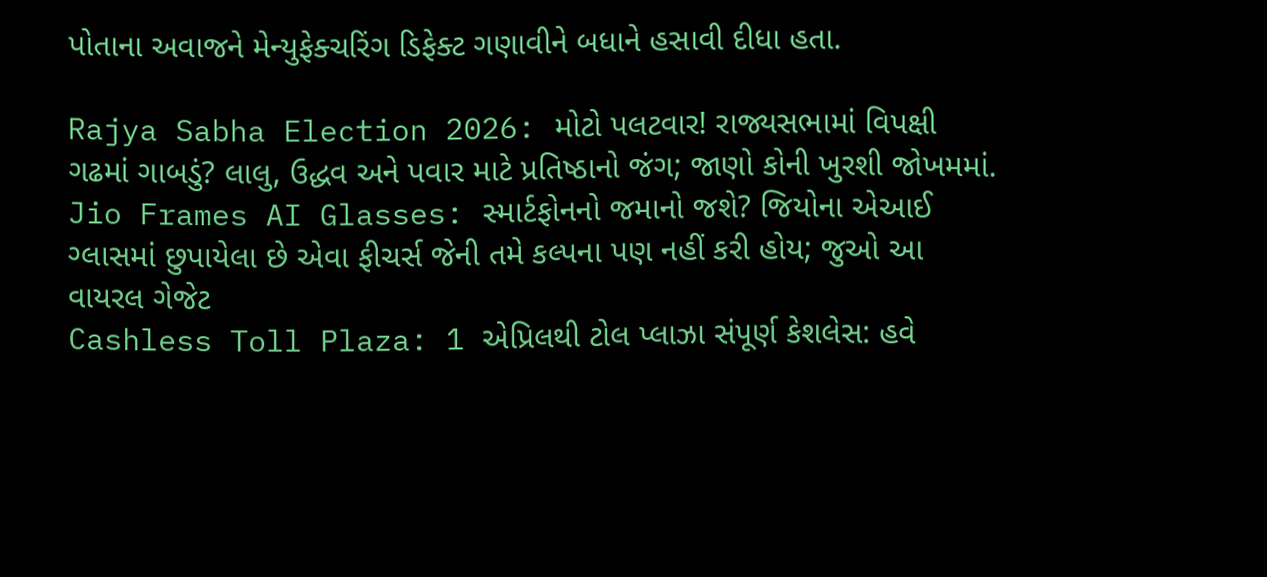પોતાના અવાજને મેન્યુફેક્ચરિંગ ડિફેક્ટ ગણાવીને બધાને હસાવી દીધા હતા.

Rajya Sabha Election 2026: મોટો પલટવાર! રાજ્યસભામાં વિપક્ષી ગઢમાં ગાબડું? લાલુ, ઉદ્ધવ અને પવાર માટે પ્રતિષ્ઠાનો જંગ; જાણો કોની ખુરશી જોખમમાં.
Jio Frames AI Glasses: સ્માર્ટફોનનો જમાનો જશે? જિયોના એઆઈ ગ્લાસમાં છુપાયેલા છે એવા ફીચર્સ જેની તમે કલ્પના પણ નહીં કરી હોય; જુઓ આ વાયરલ ગેજેટ
Cashless Toll Plaza: 1 એપ્રિલથી ટોલ પ્લાઝા સંપૂર્ણ કેશલેસ: હવે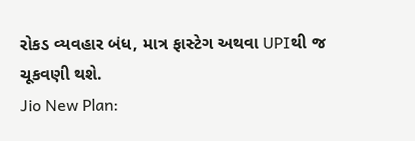રોકડ વ્યવહાર બંધ, માત્ર ફાસ્ટેગ અથવા UPIથી જ ચૂકવણી થશે.
Jio New Plan: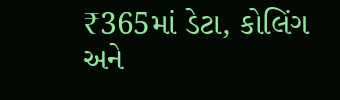₹365માં ડેટા, કોલિંગ અને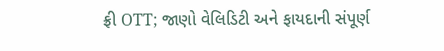ફ્રી OTT; જાણો વેલિડિટી અને ફાયદાની સંપૂર્ણ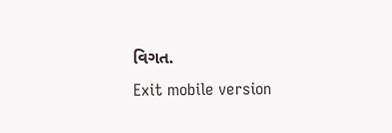વિગત.
Exit mobile version